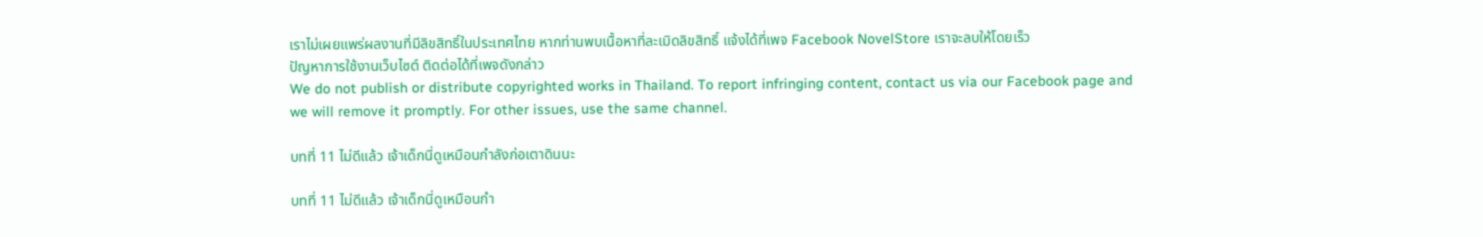เราไม่เผยแพร่ผลงานที่มีลิขสิทธิ์ในประเทศไทย หากท่านพบเนื้อหาที่ละเมิดลิขสิทธิ์ แจ้งได้ที่เพจ Facebook NovelStore เราจะลบให้โดยเร็ว
ปัญหาการใช้งานเว็บไซต์ ติดต่อได้ที่เพจดังกล่าว
We do not publish or distribute copyrighted works in Thailand. To report infringing content, contact us via our Facebook page and we will remove it promptly. For other issues, use the same channel.

บทที่ 11 ไม่ดีแล้ว เจ้าเด็กนี่ดูเหมือนกำลังก่อเตาดินนะ

บทที่ 11 ไม่ดีแล้ว เจ้าเด็กนี่ดูเหมือนกำ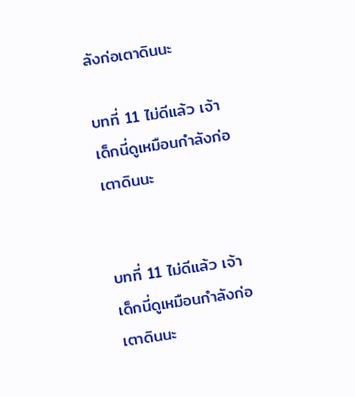ลังก่อเตาดินนะ

บทที่ 11 ไม่ดีแล้ว เจ้าเด็กนี่ดูเหมือนกำลังก่อเตาดินนะ


บทที่ 11 ไม่ดีแล้ว เจ้าเด็กนี่ดูเหมือนกำลังก่อเตาดินนะ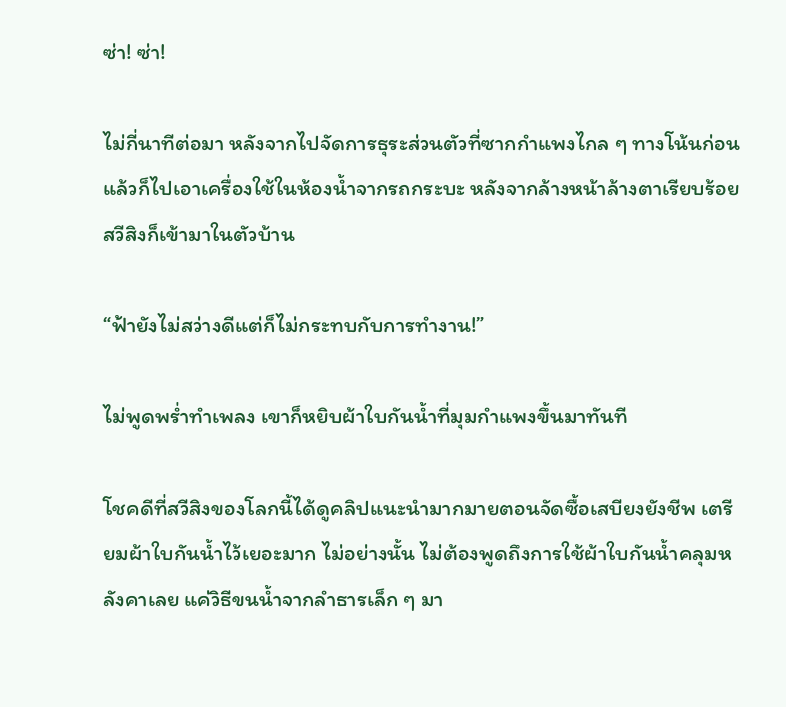ซ่า! ซ่า!

ไม่กี่นาทีต่อมา หลังจากไปจัดการธุระส่วนตัวที่ซากกำแพงไกล ๆ ทางโน้นก่อน แล้วก็ไปเอาเครื่องใช้ในห้องน้ำจากรถกระบะ หลังจากล้างหน้าล้างตาเรียบร้อย สวีสิงก็เข้ามาในตัวบ้าน

“ฟ้ายังไม่สว่างดีแต่ก็ไม่กระทบกับการทำงาน!”

ไม่พูดพร่ำทำเพลง เขาก็หยิบผ้าใบกันน้ำที่มุมกำแพงขึ้นมาทันที

โชคดีที่สวีสิงของโลกนี้ได้ดูคลิปแนะนำมากมายตอนจัดซื้อเสบียงยังชีพ เตรียมผ้าใบกันน้ำไว้เยอะมาก ไม่อย่างนั้น ไม่ต้องพูดถึงการใช้ผ้าใบกันน้ำคลุมหลังคาเลย แค่วิธีขนน้ำจากลำธารเล็ก ๆ มา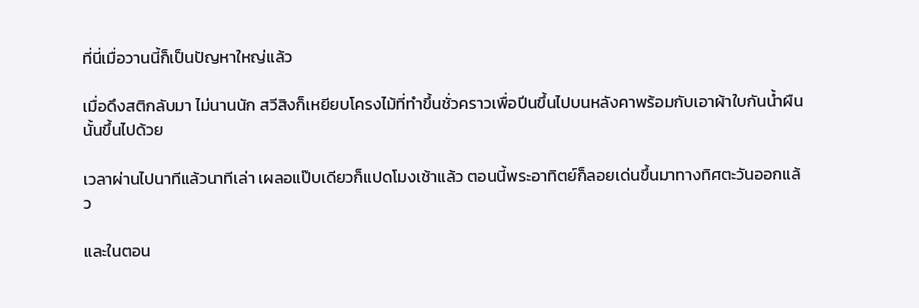ที่นี่เมื่อวานนี้ก็เป็นปัญหาใหญ่แล้ว

เมื่อดึงสติกลับมา ไม่นานนัก สวีสิงก็เหยียบโครงไม้ที่ทำขึ้นชั่วคราวเพื่อปีนขึ้นไปบนหลังคาพร้อมกับเอาผ้าใบกันน้ำผืนนั้นขึ้นไปด้วย

เวลาผ่านไปนาทีแล้วนาทีเล่า เผลอแป๊บเดียวก็แปดโมงเช้าแล้ว ตอนนี้พระอาทิตย์ก็ลอยเด่นขึ้นมาทางทิศตะวันออกแล้ว

และในตอน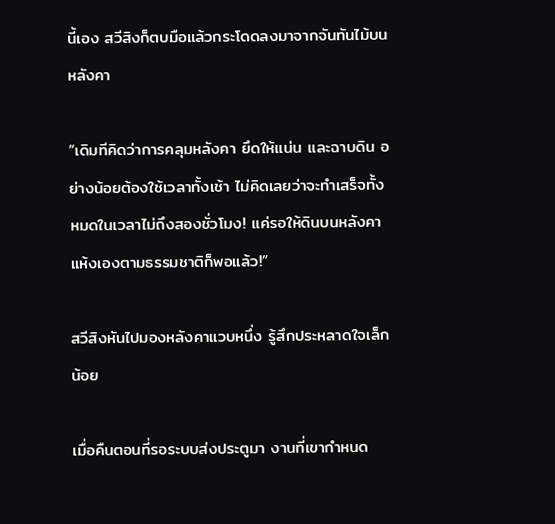นี้เอง สวีสิงก็ตบมือแล้วกระโดดลงมาจากจันทันไม้บนหลังคา

“เดิมทีคิดว่าการคลุมหลังคา ยึดให้แน่น และฉาบดิน อย่างน้อยต้องใช้เวลาทั้งเช้า ไม่คิดเลยว่าจะทำเสร็จทั้งหมดในเวลาไม่ถึงสองชั่วโมง! แค่รอให้ดินบนหลังคาแห้งเองตามธรรมชาติก็พอแล้ว!”

สวีสิงหันไปมองหลังคาแวบหนึ่ง รู้สึกประหลาดใจเล็กน้อย

เมื่อคืนตอนที่รอระบบส่งประตูมา งานที่เขากำหนด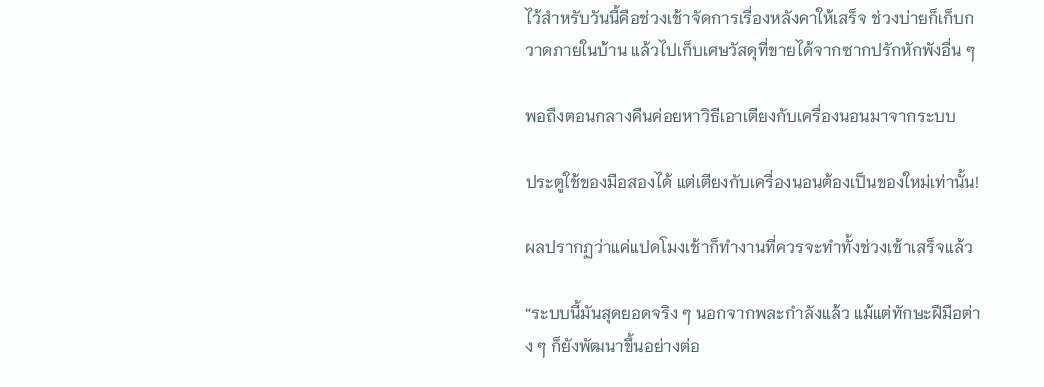ไว้สำหรับวันนี้คือช่วงเช้าจัดการเรื่องหลังคาให้เสร็จ ช่วงบ่ายก็เก็บกวาดภายในบ้าน แล้วไปเก็บเศษวัสดุที่ขายได้จากซากปรักหักพังอื่น ๆ

พอถึงตอนกลางคืนค่อยหาวิธีเอาเตียงกับเครื่องนอนมาจากระบบ

ประตูใช้ของมือสองได้ แต่เตียงกับเครื่องนอนต้องเป็นของใหม่เท่านั้น!

ผลปรากฏว่าแค่แปดโมงเช้าก็ทำงานที่ควรจะทำทั้งช่วงเช้าเสร็จแล้ว

“ระบบนี้มันสุดยอดจริง ๆ นอกจากพละกำลังแล้ว แม้แต่ทักษะฝีมือต่าง ๆ ก็ยังพัฒนาขึ้นอย่างต่อ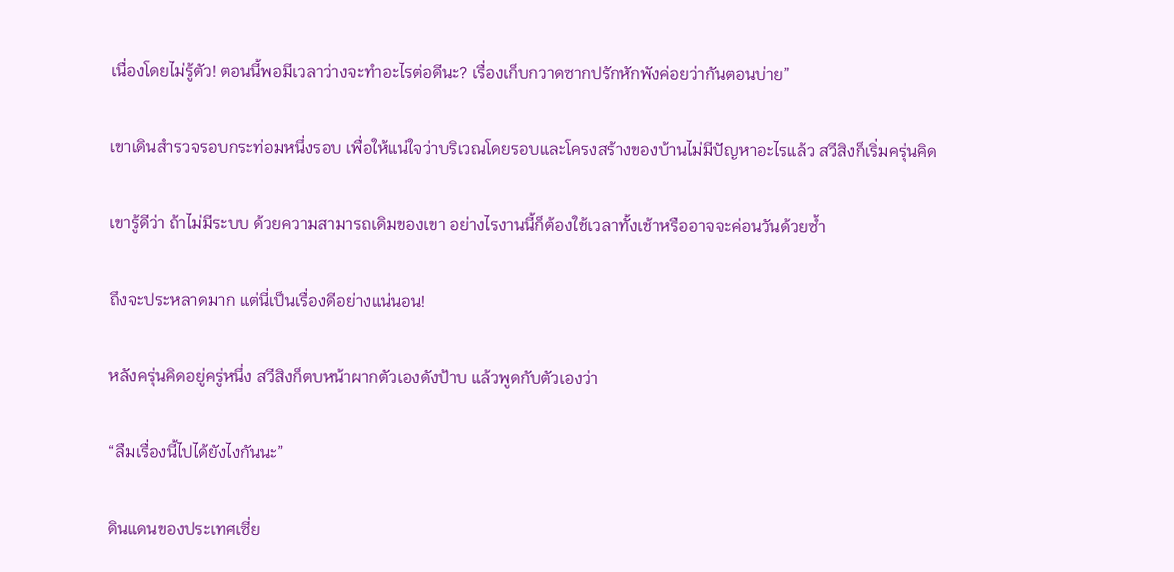เนื่องโดยไม่รู้ตัว! ตอนนี้พอมีเวลาว่างจะทำอะไรต่อดีนะ? เรื่องเก็บกวาดซากปรักหักพังค่อยว่ากันตอนบ่าย”

เขาเดินสำรวจรอบกระท่อมหนึ่งรอบ เพื่อให้แน่ใจว่าบริเวณโดยรอบและโครงสร้างของบ้านไม่มีปัญหาอะไรแล้ว สวีสิงก็เริ่มครุ่นคิด

เขารู้ดีว่า ถ้าไม่มีระบบ ด้วยความสามารถเดิมของเขา อย่างไรงานนี้ก็ต้องใช้เวลาทั้งเช้าหรืออาจจะค่อนวันด้วยซ้ำ

ถึงจะประหลาดมาก แต่นี่เป็นเรื่องดีอย่างแน่นอน!

หลังครุ่นคิดอยู่ครู่หนึ่ง สวีสิงก็ตบหน้าผากตัวเองดังป้าบ แล้วพูดกับตัวเองว่า

“ลืมเรื่องนี้ไปได้ยังไงกันนะ”

ดินแดนของประเทศเซี่ย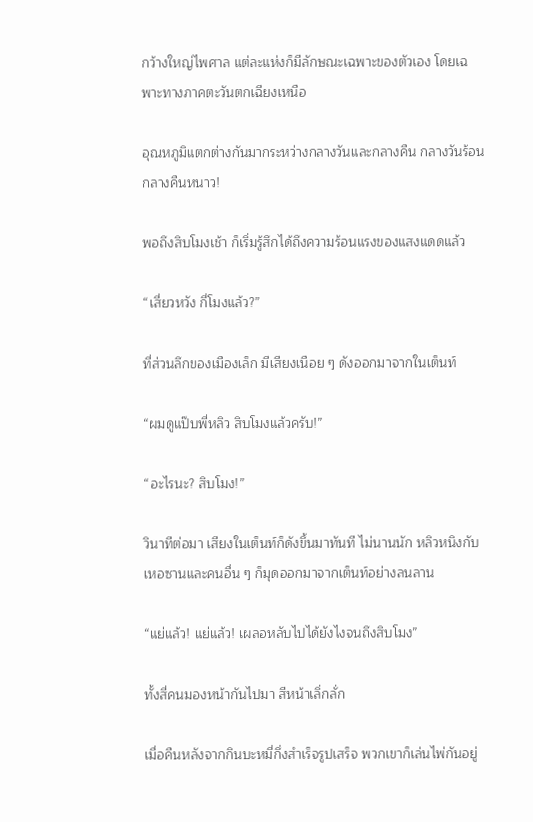กว้างใหญ่ไพศาล แต่ละแห่งก็มีลักษณะเฉพาะของตัวเอง โดยเฉพาะทางภาคตะวันตกเฉียงเหนือ

อุณหภูมิแตกต่างกันมากระหว่างกลางวันและกลางคืน กลางวันร้อน กลางคืนหนาว!

พอถึงสิบโมงเช้า ก็เริ่มรู้สึกได้ถึงความร้อนแรงของแสงแดดแล้ว

“เสี่ยวหวัง กี่โมงแล้ว?”

ที่ส่วนลึกของเมืองเล็ก มีเสียงเนือย ๆ ดังออกมาจากในเต็นท์

“ผมดูแป๊บพี่หลิว สิบโมงแล้วครับ!”

“อะไรนะ? สิบโมง!”

วินาทีต่อมา เสียงในเต็นท์ก็ดังขึ้นมาทันที ไม่นานนัก หลิวหนิงกับเหอซานและคนอื่น ๆ ก็มุดออกมาจากเต็นท์อย่างลนลาน

“แย่แล้ว! แย่แล้ว! เผลอหลับไปได้ยังไงจนถึงสิบโมง”

ทั้งสี่คนมองหน้ากันไปมา สีหน้าเลิ่กลั่ก

เมื่อคืนหลังจากกินบะหมี่กึ่งสำเร็จรูปเสร็จ พวกเขาก็เล่นไพ่กันอยู่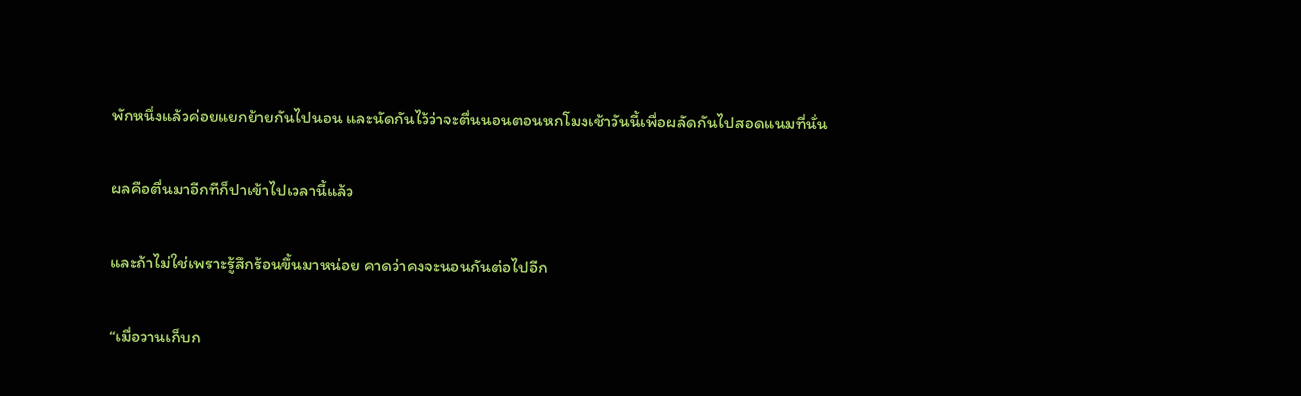พักหนึ่งแล้วค่อยแยกย้ายกันไปนอน และนัดกันไว้ว่าจะตื่นนอนตอนหกโมงเช้าวันนี้เพื่อผลัดกันไปสอดแนมที่นั่น

ผลคือตื่นมาอีกทีก็ปาเข้าไปเวลานี้แล้ว

และถ้าไม่ใช่เพราะรู้สึกร้อนขึ้นมาหน่อย คาดว่าคงจะนอนกันต่อไปอีก

“เมื่อวานเก็บก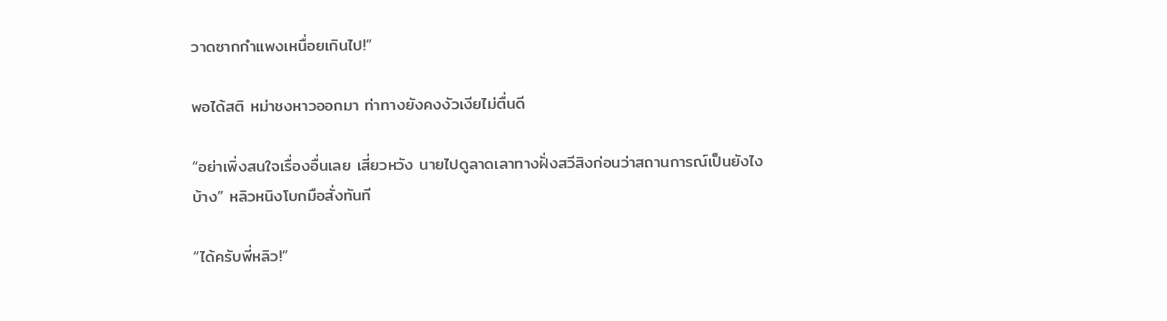วาดซากกำแพงเหนื่อยเกินไป!”

พอได้สติ หม่าชงหาวออกมา ท่าทางยังคงงัวเงียไม่ตื่นดี

“อย่าเพิ่งสนใจเรื่องอื่นเลย เสี่ยวหวัง นายไปดูลาดเลาทางฝั่งสวีสิงก่อนว่าสถานการณ์เป็นยังไงบ้าง” หลิวหนิงโบกมือสั่งทันที

“ได้ครับพี่หลิว!”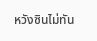หวังซินไม่ทัน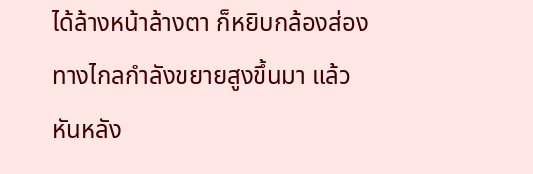ได้ล้างหน้าล้างตา ก็หยิบกล้องส่องทางไกลกำลังขยายสูงขึ้นมา แล้วหันหลัง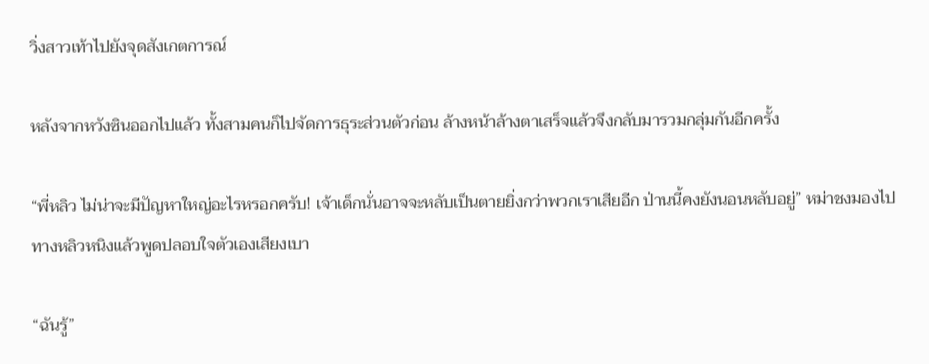วิ่งสาวเท้าไปยังจุดสังเกตการณ์

หลังจากหวังซินออกไปแล้ว ทั้งสามคนก็ไปจัดการธุระส่วนตัวก่อน ล้างหน้าล้างตาเสร็จแล้วจึงกลับมารวมกลุ่มกันอีกครั้ง

“พี่หลิว ไม่น่าจะมีปัญหาใหญ่อะไรหรอกครับ! เจ้าเด็กนั่นอาจจะหลับเป็นตายยิ่งกว่าพวกเราเสียอีก ป่านนี้คงยังนอนหลับอยู่” หม่าชงมองไปทางหลิวหนิงแล้วพูดปลอบใจตัวเองเสียงเบา

“ฉันรู้”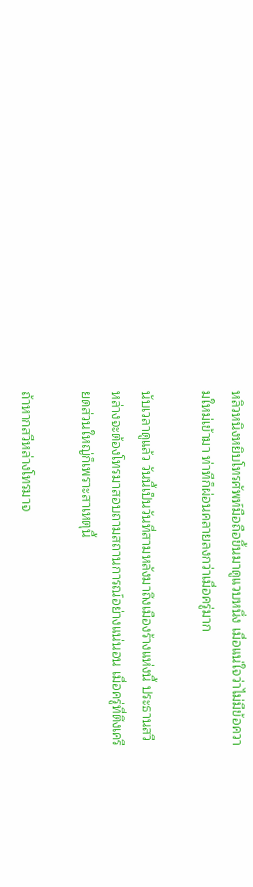หลิวหนิงหยิบโทรศัพท์มือถือขึ้นมาดูแวบหนึ่ง เมื่อแน่ใจว่าไม่มีข้อความใหม่เข้ามา ท่าทีก็ผ่อนคลายลงกว่าเมื่อครู่มาก

นับเวลาดูแล้ว วันนี้เป็นวันที่สามหลังมาถึงเมืองร้างแห่งนี้ ประธานสวีหล่างจะต้องโทรมาสอบถามสถานการณ์อย่างแน่นอน เมื่อครู่ที่ตึงเครียดส่วนใหญ่ก็เพราะสาเหตุนี้

ถ้าหากสวีหล่างโทรมาจ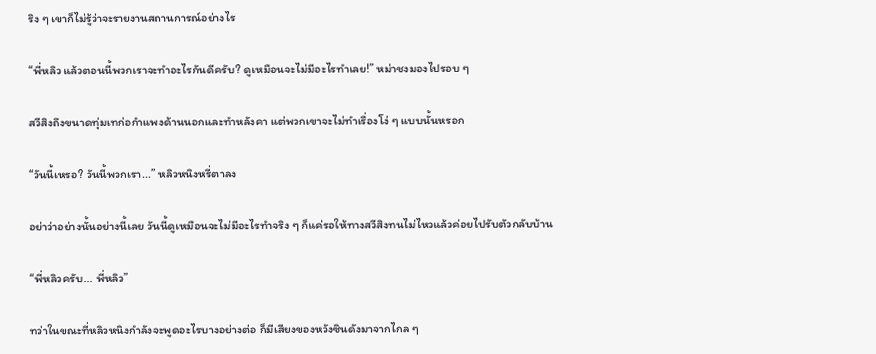ริง ๆ เขาก็ไม่รู้ว่าจะรายงานสถานการณ์อย่างไร

“พี่หลิว แล้วตอนนี้พวกเราจะทำอะไรกันดีครับ? ดูเหมือนจะไม่มีอะไรทำเลย!” หม่าชงมองไปรอบ ๆ

สวีสิงถึงขนาดทุ่มเทก่อกำแพงด้านนอกและทำหลังคา แต่พวกเขาจะไม่ทำเรื่องโง่ ๆ แบบนั้นหรอก

“วันนี้เหรอ? วันนี้พวกเรา...” หลิวหนิงหรี่ตาลง

อย่าว่าอย่างนั้นอย่างนี้เลย วันนี้ดูเหมือนจะไม่มีอะไรทำจริง ๆ ก็แค่รอให้ทางสวีสิงทนไม่ไหวแล้วค่อยไปรับตัวกลับบ้าน

“พี่หลิวครับ... พี่หลิว”

ทว่าในขณะที่หลิวหนิงกำลังจะพูดอะไรบางอย่างต่อ ก็มีเสียงของหวังซินดังมาจากไกล ๆ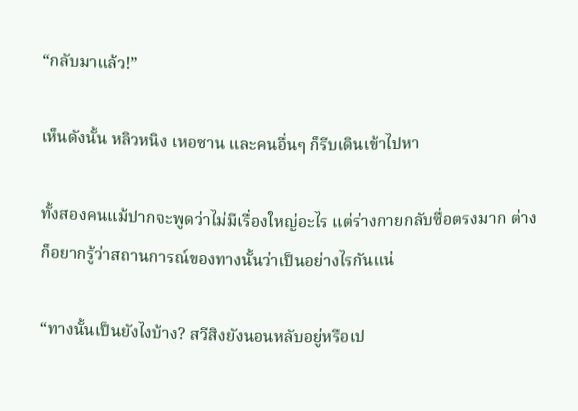“กลับมาแล้ว!”

เห็นดังนั้น หลิวหนิง เหอซาน และคนอื่นๆ ก็รีบเดินเข้าไปหา

ทั้งสองคนแม้ปากจะพูดว่าไม่มีเรื่องใหญ่อะไร แต่ร่างกายกลับซื่อตรงมาก ต่างก็อยากรู้ว่าสถานการณ์ของทางนั้นว่าเป็นอย่างไรกันแน่

“ทางนั้นเป็นยังไงบ้าง? สวีสิงยังนอนหลับอยู่หรือเป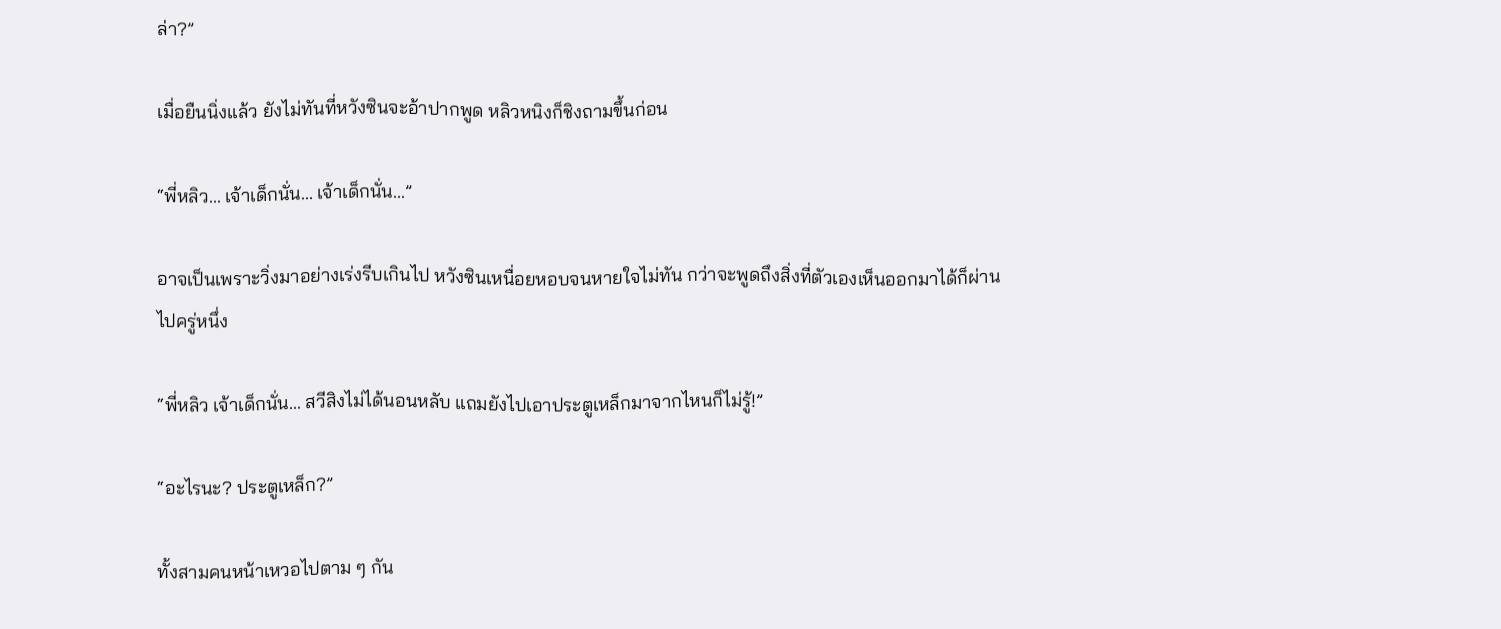ล่า?”

เมื่อยืนนิ่งแล้ว ยังไม่ทันที่หวังซินจะอ้าปากพูด หลิวหนิงก็ชิงถามขึ้นก่อน

“พี่หลิว... เจ้าเด็กนั่น... เจ้าเด็กนั่น...”

อาจเป็นเพราะวิ่งมาอย่างเร่งรีบเกินไป หวังซินเหนื่อยหอบจนหายใจไม่ทัน กว่าจะพูดถึงสิ่งที่ตัวเองเห็นออกมาได้ก็ผ่านไปครู่หนึ่ง

“พี่หลิว เจ้าเด็กนั่น... สวีสิงไม่ได้นอนหลับ แถมยังไปเอาประตูเหล็กมาจากไหนก็ไม่รู้!”

“อะไรนะ? ประตูเหล็ก?”

ทั้งสามคนหน้าเหวอไปตาม ๆ กัน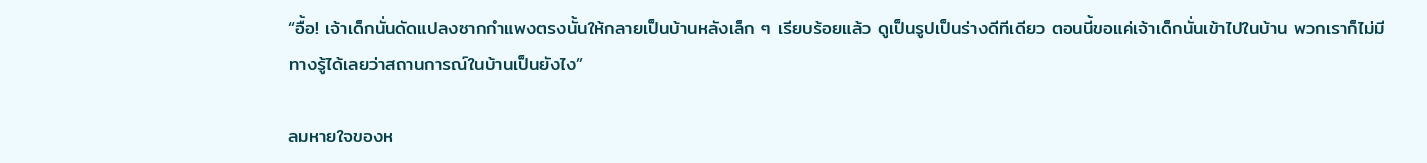“อื้อ! เจ้าเด็กนั่นดัดแปลงซากกำแพงตรงนั้นให้กลายเป็นบ้านหลังเล็ก ๆ เรียบร้อยแล้ว ดูเป็นรูปเป็นร่างดีทีเดียว ตอนนี้ขอแค่เจ้าเด็กนั่นเข้าไปในบ้าน พวกเราก็ไม่มีทางรู้ได้เลยว่าสถานการณ์ในบ้านเป็นยังไง”

ลมหายใจของห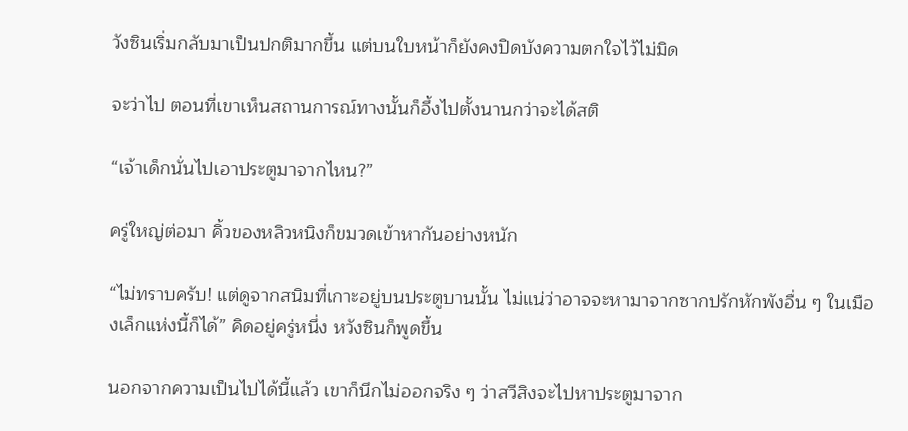วังซินเริ่มกลับมาเป็นปกติมากขึ้น แต่บนใบหน้าก็ยังคงปิดบังความตกใจไว้ไม่มิด

จะว่าไป ตอนที่เขาเห็นสถานการณ์ทางนั้นก็อึ้งไปตั้งนานกว่าจะได้สติ

“เจ้าเด็กนั่นไปเอาประตูมาจากไหน?”

ครู่ใหญ่ต่อมา คิ้วของหลิวหนิงก็ขมวดเข้าหากันอย่างหนัก

“ไม่ทราบครับ! แต่ดูจากสนิมที่เกาะอยู่บนประตูบานนั้น ไม่แน่ว่าอาจจะหามาจากซากปรักหักพังอื่น ๆ ในเมืองเล็กแห่งนี้ก็ได้” คิดอยู่ครู่หนึ่ง หวังซินก็พูดขึ้น

นอกจากความเป็นไปได้นี้แล้ว เขาก็นึกไม่ออกจริง ๆ ว่าสวีสิงจะไปหาประตูมาจาก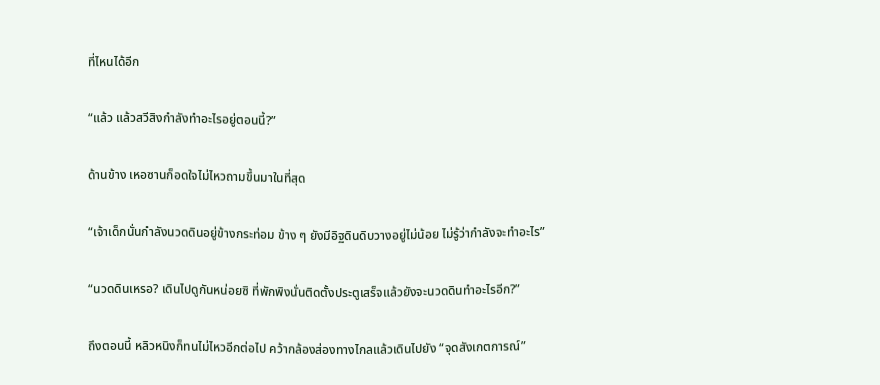ที่ไหนได้อีก

“แล้ว แล้วสวีสิงกำลังทำอะไรอยู่ตอนนี้?”

ด้านข้าง เหอซานก็อดใจไม่ไหวถามขึ้นมาในที่สุด

“เจ้าเด็กนั่นกำลังนวดดินอยู่ข้างกระท่อม ข้าง ๆ ยังมีอิฐดินดิบวางอยู่ไม่น้อย ไม่รู้ว่ากำลังจะทำอะไร”

“นวดดินเหรอ? เดินไปดูกันหน่อยซิ ที่พักพิงนั่นติดตั้งประตูเสร็จแล้วยังจะนวดดินทำอะไรอีก?”

ถึงตอนนี้ หลิวหนิงก็ทนไม่ไหวอีกต่อไป คว้ากล้องส่องทางไกลแล้วเดินไปยัง “จุดสังเกตการณ์”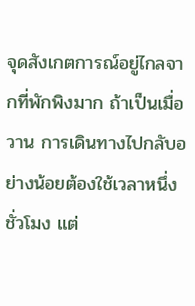จุดสังเกตการณ์อยู่ไกลจากที่พักพิงมาก ถ้าเป็นเมื่อวาน การเดินทางไปกลับอย่างน้อยต้องใช้เวลาหนึ่งชั่วโมง แต่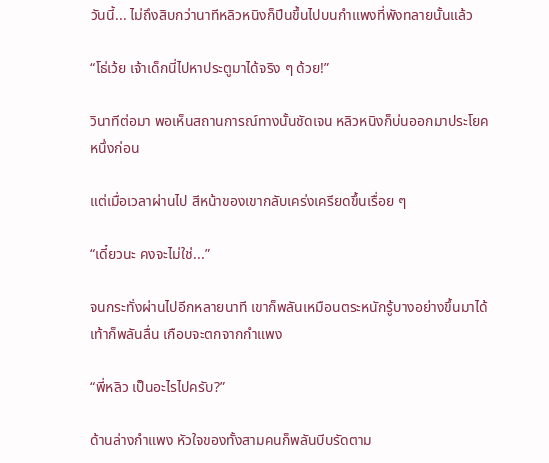วันนี้... ไม่ถึงสิบกว่านาทีหลิวหนิงก็ปีนขึ้นไปบนกำแพงที่พังทลายนั้นแล้ว

“โธ่เว้ย เจ้าเด็กนี่ไปหาประตูมาได้จริง ๆ ด้วย!”

วินาทีต่อมา พอเห็นสถานการณ์ทางนั้นชัดเจน หลิวหนิงก็บ่นออกมาประโยคหนึ่งก่อน

แต่เมื่อเวลาผ่านไป สีหน้าของเขากลับเคร่งเครียดขึ้นเรื่อย ๆ

“เดี๋ยวนะ คงจะไม่ใช่...”

จนกระทั่งผ่านไปอีกหลายนาที เขาก็พลันเหมือนตระหนักรู้บางอย่างขึ้นมาได้ เท้าก็พลันลื่น เกือบจะตกจากกำแพง

“พี่หลิว เป็นอะไรไปครับ?”

ด้านล่างกำแพง หัวใจของทั้งสามคนก็พลันบีบรัดตาม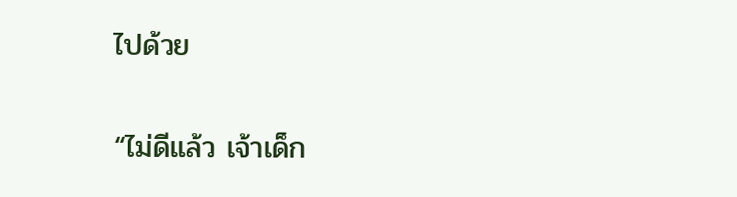ไปด้วย

“ไม่ดีแล้ว เจ้าเด็ก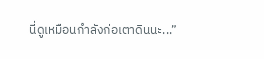นี่ดูเหมือนกำลังก่อเตาดินนะ...”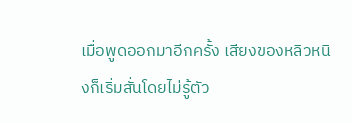เมื่อพูดออกมาอีกครั้ง เสียงของหลิวหนิงก็เริ่มสั่นโดยไม่รู้ตัว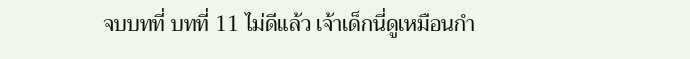จบบทที่ บทที่ 11 ไม่ดีแล้ว เจ้าเด็กนี่ดูเหมือนกำ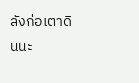ลังก่อเตาดินนะ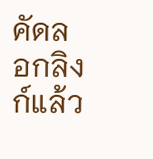คัดลอกลิงก์แล้ว